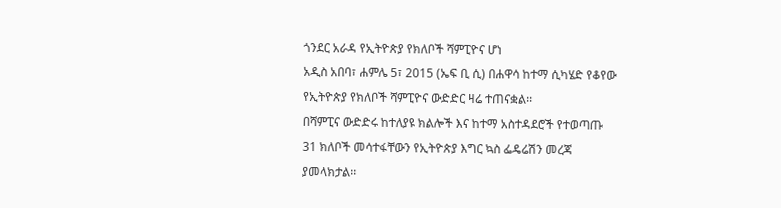ጎንደር አራዳ የኢትዮጵያ የክለቦች ሻምፒዮና ሆነ
አዲስ አበባ፣ ሐምሌ 5፣ 2015 (ኤፍ ቢ ሲ) በሐዋሳ ከተማ ሲካሄድ የቆየው የኢትዮጵያ የክለቦች ሻምፒዮና ውድድር ዛሬ ተጠናቋል፡፡
በሻምፒና ውድድሩ ከተለያዩ ክልሎች እና ከተማ አስተዳደሮች የተወጣጡ 31 ክለቦች መሳተፋቸውን የኢትዮጵያ እግር ኳስ ፌዴሬሽን መረጃ ያመላክታል፡፡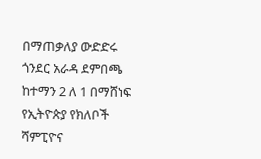በማጠቃለያ ውድድሩ ጎንደር አራዳ ደምበጫ ከተማን 2 ለ 1 በማሸነፍ የኢትዮጵያ የክለቦች ሻምፒዮና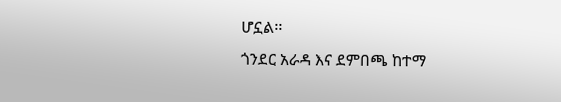ሆኗል፡፡
ጎንደር አራዳ እና ደምበጫ ከተማ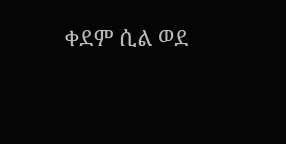ቀደም ሲል ወደ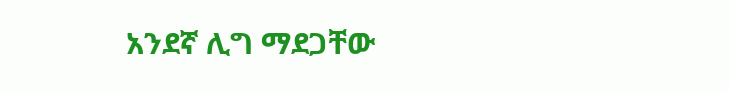አንደኛ ሊግ ማደጋቸው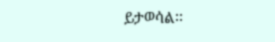ይታወሳል፡፡